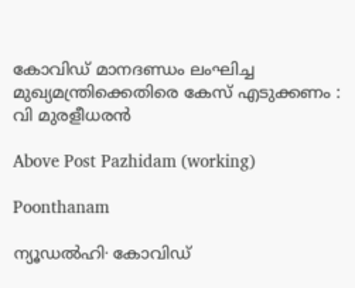കോവിഡ് മാനദണ്ഡം ലംഘിച്ച മുഖ്യമന്ത്രിക്കെതിരെ കേസ് എടുക്കണം : വി മുരളീധരൻ

Above Post Pazhidam (working)

Poonthanam

ന്യൂഡൽഹി∙ കോവിഡ്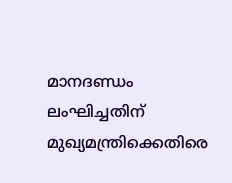മാനദണ്ഡം ലംഘിച്ചതിന് മുഖ്യമന്ത്രിക്കെതിരെ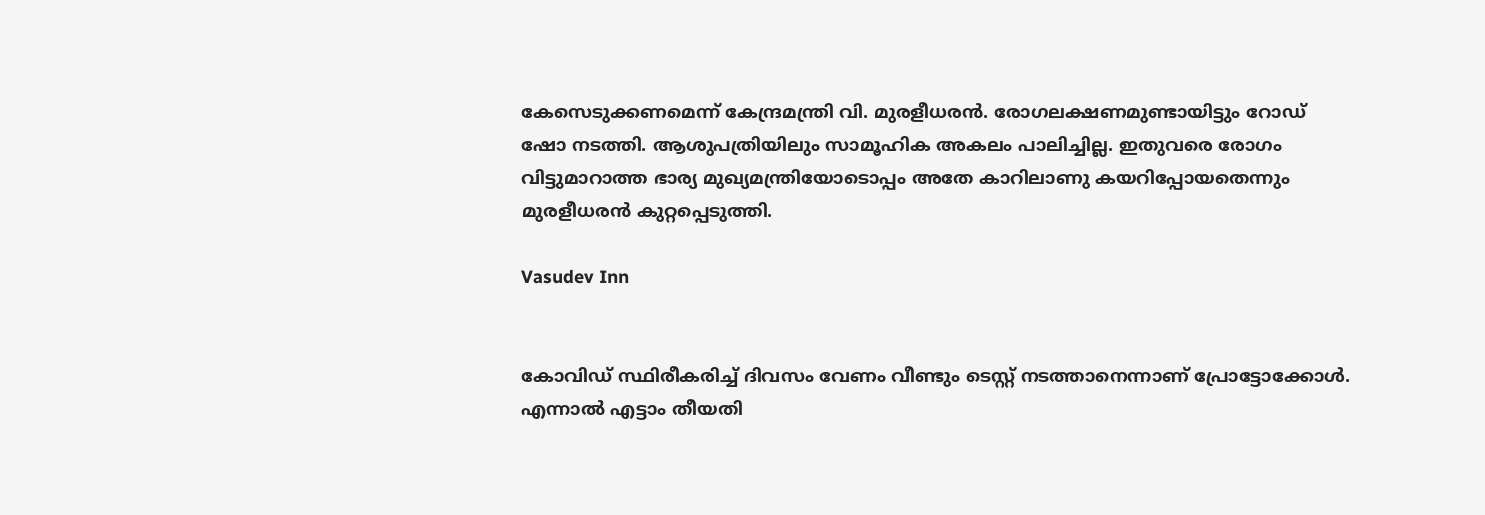കേസെടുക്കണമെന്ന് കേന്ദ്രമന്ത്രി വി. മുരളീധരന്‍. രോഗലക്ഷണമുണ്ടായിട്ടും റോഡ് ഷോ നടത്തി. ആശുപത്രിയിലും സാമൂഹിക അകലം പാലിച്ചില്ല. ഇതുവരെ രോഗം വിട്ടുമാറാത്ത ഭാര്യ മുഖ്യമന്ത്രിയോടൊപ്പം അതേ കാറിലാണു കയറിപ്പോയതെന്നും മുരളീധരൻ കുറ്റപ്പെടുത്തി.

Vasudev Inn


കോവിഡ് സ്ഥിരീകരിച്ച് ദിവസം വേണം വീണ്ടും ടെസ്റ്റ് നടത്താനെന്നാണ് പ്രോട്ടോക്കോൾ. എന്നാൽ എട്ടാം തീയതി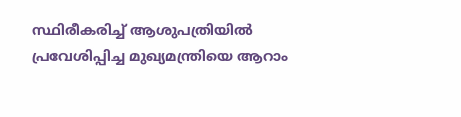സ്ഥിരീകരിച്ച് ആശുപത്രിയിൽ പ്രവേശിപ്പിച്ച മുഖ്യമന്ത്രിയെ ആറാം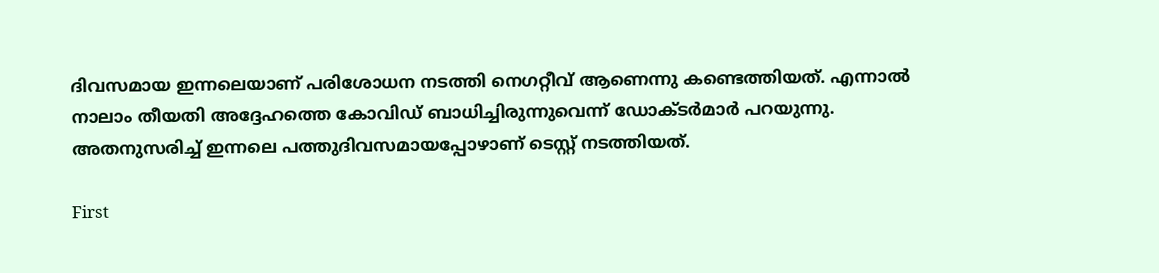ദിവസമായ ഇന്നലെയാണ് പരിശോധന നടത്തി നെഗറ്റീവ് ആണെന്നു കണ്ടെത്തിയത്. എന്നാൽ നാലാം തീയതി അദ്ദേഹത്തെ കോവിഡ് ബാധിച്ചിരുന്നുവെന്ന് ഡോക്ടർമാർ പറയുന്നു. അതനുസരിച്ച് ഇന്നലെ പത്തുദിവസമായപ്പോഴാണ് ടെസ്റ്റ് നടത്തിയത്.

First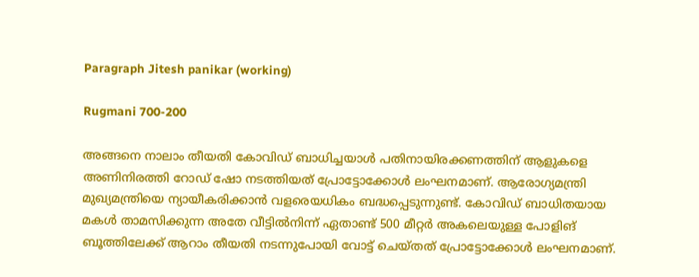Paragraph Jitesh panikar (working)

Rugmani 700-200

അങ്ങനെ നാലാം തീയതി കോവിഡ് ബാധിച്ചയാൾ പതിനായിരക്കണത്തിന് ആളുകളെ അണിനിരത്തി റോഡ് ഷോ നടത്തിയത് പ്രോട്ടോക്കോൾ ലംഘനമാണ്. ആരോഗ്യമന്ത്രി മുഖ്യമന്ത്രിയെ ന്യായീകരിക്കാൻ വളരെയധികം ബദ്ധപ്പെടുന്നുണ്ട്. കോവിഡ് ബാധിതയായ മകൾ താമസിക്കുന്ന അതേ വീട്ടിൽനിന്ന് ഏതാണ്ട് 500 മീറ്റർ അകലെയുള്ള പോളിങ് ബൂത്തിലേക്ക് ആറാം തീയതി നടന്നുപോയി വോട്ട് ചെയ്തത് പ്രോട്ടോക്കോൾ ലംഘനമാണ്.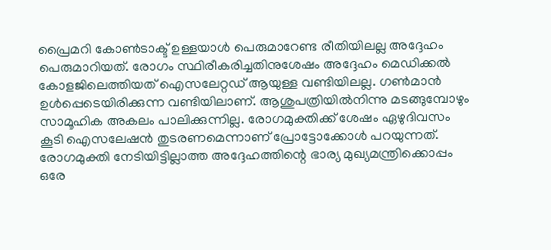പ്രൈമറി കോൺടാക്ട് ഉള്ളയാൾ പെരുമാറേണ്ട രീതിയിലല്ല അദ്ദേഹം പെരുമാറിയത്. രോഗം സ്ഥിരീകരിച്ചതിനുശേഷം അദ്ദേഹം മെഡിക്കൽ കോളജിലെത്തിയത് ഐസലേറ്റഡ് ആയുള്ള വണ്ടിയിലല്ല. ഗൺമാൻ ഉൾപ്പെടെയിരിക്കുന്ന വണ്ടിയിലാണ്. ആശുപത്രിയിൽനിന്നു മടങ്ങുമ്പോഴും സാമൂഹിക അകലം പാലിക്കുന്നില്ല. രോഗമുക്തിക്ക് ശേഷം ഏഴുദിവസം കൂടി ഐസലേഷൻ തുടരണമെന്നാണ് പ്രോട്ടോക്കോൾ പറയുന്നത്. രോഗമുക്തി നേടിയിട്ടില്ലാത്ത അദ്ദേഹത്തിന്റെ ഭാര്യ മുഖ്യമന്ത്രിക്കൊപ്പം ഒരേ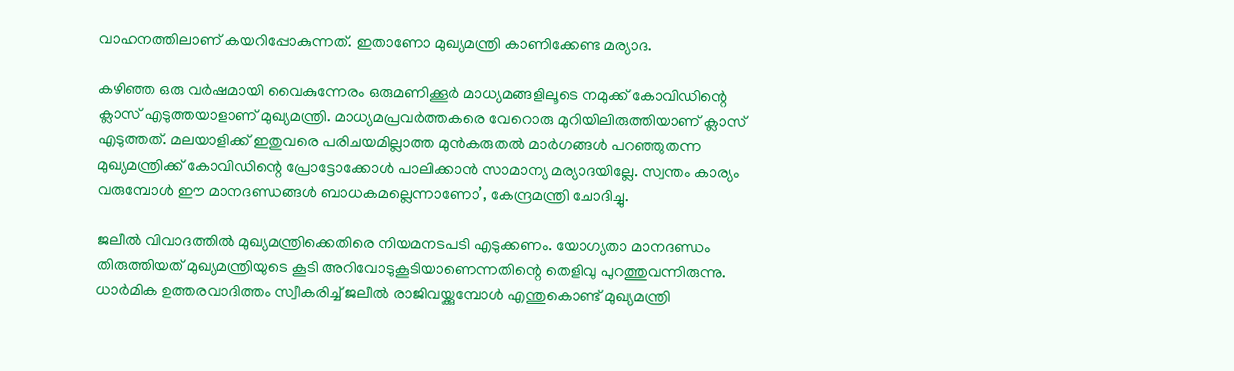വാഹനത്തിലാണ് കയറിപ്പോകുന്നത്. ഇതാണോ മുഖ്യമന്ത്രി കാണിക്കേണ്ട മര്യാദ.

കഴിഞ്ഞ ഒരു വർഷമായി വൈകുന്നേരം ഒരുമണിക്കൂർ മാധ്യമങ്ങളിലൂടെ നമുക്ക് കോവിഡിന്റെ ക്ലാസ് എടുത്തയാളാണ് മുഖ്യമന്ത്രി. മാധ്യമപ്രവർത്തകരെ വേറൊരു മുറിയിലിരുത്തിയാണ് ക്ലാസ് എടുത്തത്. മലയാളിക്ക് ഇതുവരെ പരിചയമില്ലാത്ത മുൻകരുതൽ മാർഗങ്ങൾ പറഞ്ഞുതന്ന മുഖ്യമന്ത്രിക്ക് കോവിഡിന്റെ പ്രോട്ടോക്കോൾ പാലിക്കാൻ സാമാന്യ മര്യാദയില്ലേ. സ്വന്തം കാര്യം വരുമ്പോൾ ഈ മാനദണ്ഡങ്ങൾ ബാധകമല്ലെന്നാണോ’, കേന്ദ്രമന്ത്രി ചോദിച്ചു.

ജലീല്‍ വിവാദത്തിൽ മുഖ്യമന്ത്രിക്കെതിരെ നിയമനടപടി എടുക്കണം. യോഗ്യതാ മാനദണ്ഡം തിരുത്തിയത് മുഖ്യമന്ത്രിയുടെ കൂടി അറിവോടുകൂടിയാണെന്നതിന്റെ തെളിവു പുറത്തുവന്നിരുന്നു. ധാർമിക ഉത്തരവാദിത്തം സ്വീകരിച്ച് ജലീൽ രാജിവയ്ക്കുമ്പോൾ എന്തുകൊണ്ട് മുഖ്യമന്ത്രി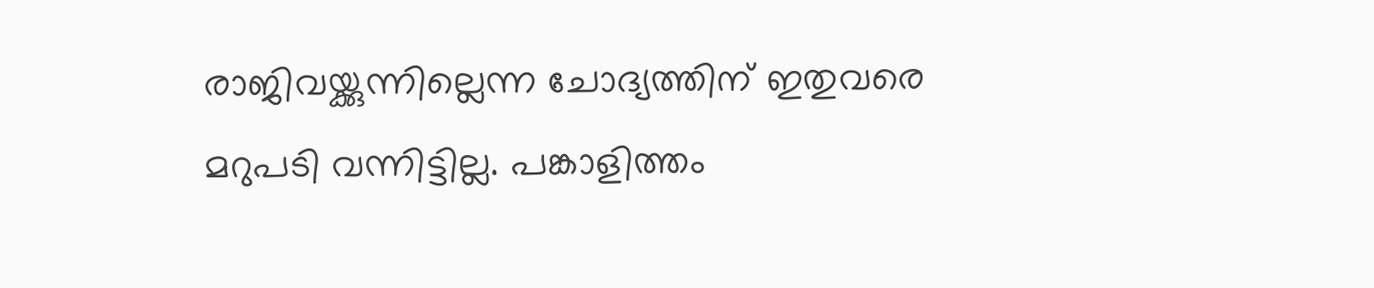രാജിവയ്ക്കുന്നില്ലെന്ന ചോദ്യത്തിന് ഇതുവരെ മറുപടി വന്നിട്ടില്ല. പങ്കാളിത്തം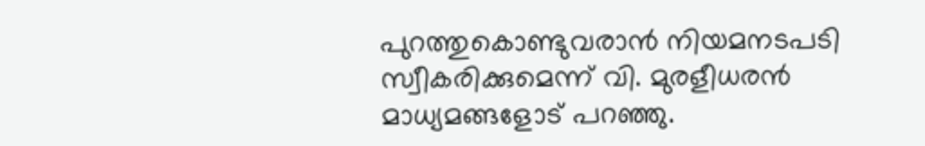പുറത്തുകൊണ്ടുവരാന്‍ നിയമനടപടി സ്വീകരിക്കുമെന്ന് വി. മുരളീധരന്‍ മാധ്യമങ്ങളോട് പറഞ്ഞു.